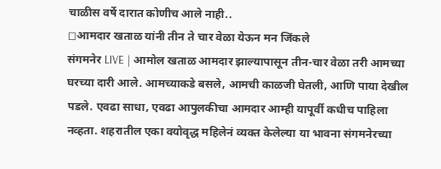चाळीस वर्षे दारात कोणीच आले नाही..
◻आमदार खताळ यांनी तीन ते चार वेळा येऊन मन जिंकले
संगमनेर LIVE | आमोल खताळ आमदार झाल्यापासून तीन-चार वेळा तरी आमच्या घरच्या दारी आले. आमच्याकडे बसले, आमची काळजी घेतली, आणि पाया देखील पडले. एवढा साधा, एवढा आपुलकीचा आमदार आम्ही यापूर्वी कधीच पाहिला नव्हता. शहरातील एका वयोवृद्ध महिलेनं व्यक्त केलेल्या या भावना संगमनेरच्या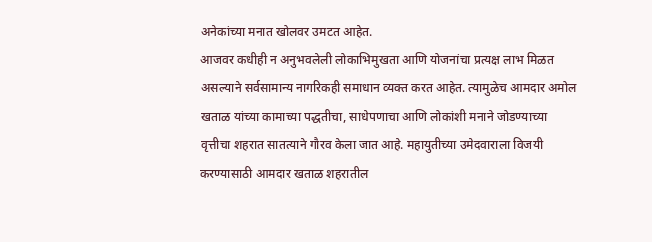अनेकांच्या मनात खोलवर उमटत आहेत.
आजवर कधीही न अनुभवलेली लोकाभिमुखता आणि योजनांचा प्रत्यक्ष लाभ मिळत असल्याने सर्वसामान्य नागरिकही समाधान व्यक्त करत आहेत. त्यामुळेच आमदार अमोल खताळ यांच्या कामाच्या पद्धतीचा, साधेपणाचा आणि लोकांशी मनाने जोडण्याच्या वृत्तीचा शहरात सातत्याने गौरव केला जात आहे. महायुतीच्या उमेदवाराला विजयी करण्यासाठी आमदार खताळ शहरातील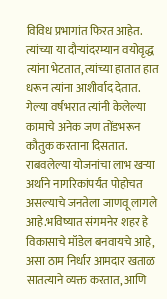विविध प्रभागांत फिरत आहेत. त्यांच्या या दौऱ्यांदरम्यान वयोवृद्ध त्यांना भेटतात, त्यांच्या हातात हात धरून त्यांना आशीर्वाद देतात.
गेल्या वर्षभरात त्यांनी केलेल्या कामाचे अनेक जण तोंडभरून कौतुक करताना दिसतात. राबवलेल्या योजनांचा लाभ खऱ्या अर्थाने नागरिकांपर्यंत पोहोचत असल्याचे जनतेला जाणवू लागले आहे.भविष्यात संगमनेर शहर हे विकासाचे मॉडेल बनवायचे आहे, असा ठाम निर्धार आमदार खताळ सातत्याने व्यक्त करतात, आणि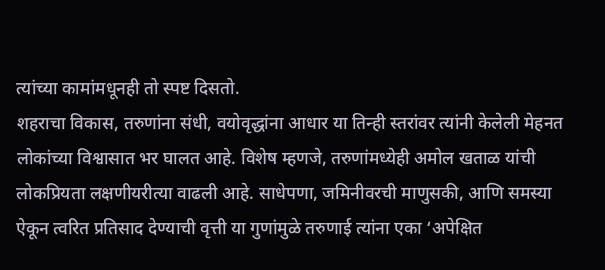त्यांच्या कामांमधूनही तो स्पष्ट दिसतो.
शहराचा विकास, तरुणांना संधी, वयोवृद्धांना आधार या तिन्ही स्तरांवर त्यांनी केलेली मेहनत लोकांच्या विश्वासात भर घालत आहे. विशेष म्हणजे, तरुणांमध्येही अमोल खताळ यांची लोकप्रियता लक्षणीयरीत्या वाढली आहे. साधेपणा, जमिनीवरची माणुसकी, आणि समस्या ऐकून त्वरित प्रतिसाद देण्याची वृत्ती या गुणांमुळे तरुणाई त्यांना एका ‘अपेक्षित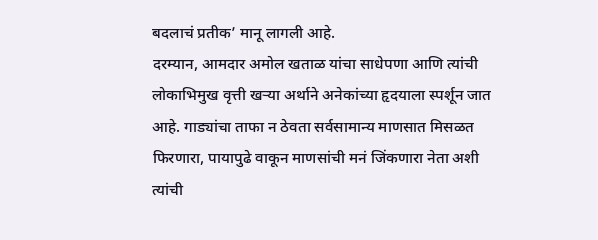बदलाचं प्रतीक’ मानू लागली आहे.
दरम्यान, आमदार अमोल खताळ यांचा साधेपणा आणि त्यांची लोकाभिमुख वृत्ती खऱ्या अर्थाने अनेकांच्या हृदयाला स्पर्शून जात आहे. गाड्यांचा ताफा न ठेवता सर्वसामान्य माणसात मिसळत फिरणारा, पायापुढे वाकून माणसांची मनं जिंकणारा नेता अशी त्यांची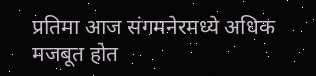प्रतिमा आज संगमनेरमध्ये अधिक मजबूत होत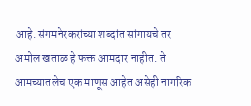आहे. संगमनेरकरांच्या शब्दांत सांगायचे तर अमोल खताळ हे फक्त आमदार नाहीत. ते आमच्यातलेच एक माणूस आहेत असेही नागरिक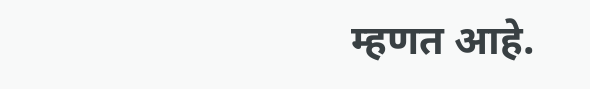म्हणत आहे.